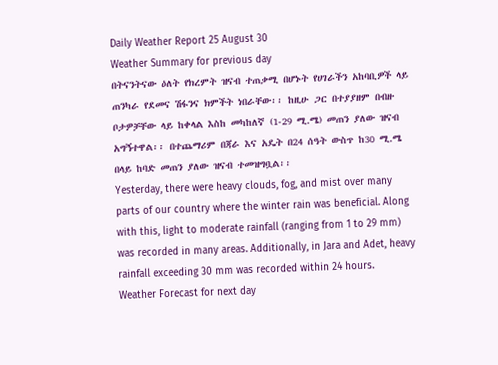Daily Weather Report 25 August 30
Weather Summary for previous day
በትናንትናው ዕለት የክረምት ዝናብ ተጠቃሚ በሆኑት የሀገራችን አከባቢዎች ላይ ጠንካራ የደመና ሽፋንና ክምችት ነበራቸው፡፡ ከዚሁ ጋር በተያያዘም በብዙ ቦታዎቻቸው ላይ ከቀላል እስከ መካከለኛ (1-29 ሚ.ሜ) መጠን ያለው ዝናብ አግኝተዋል፡፡ በተጨማሪም በጃራ እና አዴት በ24 ሰዓት ውስጥ ከ30 ሚ.ሜ በላይ ከባድ መጠን ያለው ዝናብ ተመዝግቧል፡፡
Yesterday, there were heavy clouds, fog, and mist over many parts of our country where the winter rain was beneficial. Along with this, light to moderate rainfall (ranging from 1 to 29 mm) was recorded in many areas. Additionally, in Jara and Adet, heavy rainfall exceeding 30 mm was recorded within 24 hours.
Weather Forecast for next day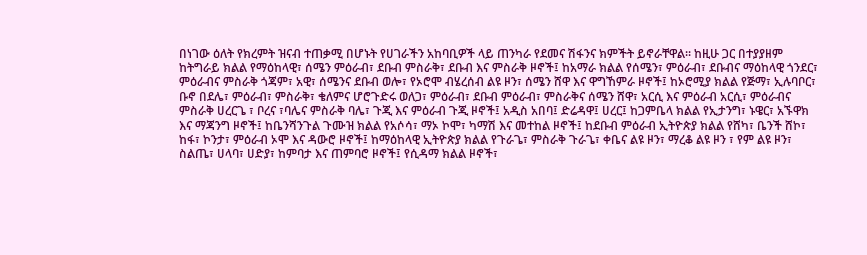በነገው ዕለት የክረምት ዝናብ ተጠቃሚ በሆኑት የሀገራችን አከባቢዎች ላይ ጠንካራ የደመና ሽፋንና ክምችት ይኖራቸዋል፡፡ ከዚሁ ጋር በተያያዘም ከትግራይ ክልል የማዕከላዊ፣ ሰሜን ምዕራብ፣ ደቡብ ምስራቅ፣ ደቡብ እና ምስራቅ ዞኖች፤ ከአማራ ክልል የሰሜን፣ ምዕራብ፣ ደቡብና ማዕከላዊ ጎንደር፣ ምዕራብና ምስራቅ ጎጃም፣ አዊ፣ ሰሜንና ደቡብ ወሎ፣ የኦሮሞ ብሄረሰብ ልዩ ዞን፣ ሰሜን ሸዋ እና ዋግኸምራ ዞኖች፤ ከኦሮሚያ ክልል የጅማ፣ ኢሉባቦር፣ ቡኖ በደሌ፣ ምዕራብ፣ ምስራቅ፣ ቄለምና ሆሮጉድሩ ወለጋ፣ ምዕራብ፣ ደቡብ ምዕራብ፣ ምስራቅና ሰሜን ሸዋ፣ አርሲ እና ምዕራብ አርሲ፣ ምዕራብና ምስራቅ ሀረርጌ ፣ ቦረና ፣ባሌና ምስራቅ ባሌ፣ ጉጂ እና ምዕራብ ጉጂ ዞኖች፤ አዲስ አበባ፤ ድሬዳዋ፤ ሀረር፤ ከጋምቤላ ክልል የኢታንግ፣ ኑዌር፣ አኙዋክ እና ማጃንግ ዞኖች፤ ከቤንሻንጉል ጉሙዝ ክልል የአሶሳ፣ ማኦ ኮሞ፣ ካማሽ እና መተከል ዞኖች፤ ከደቡብ ምዕራብ ኢትዮጵያ ክልል የሸካ፣ ቤንች ሸኮ፣ ከፋ፣ ኮንታ፣ ምዕራብ ኦሞ እና ዳውሮ ዞኖች፤ ከማዕከላዊ ኢትዮጵያ ክልል የጉራጌ፣ ምስራቅ ጉራጌ፣ ቀቤና ልዩ ዞን፣ ማረቆ ልዩ ዞን ፣ የም ልዩ ዞን፣ ስልጤ፣ ሀላባ፣ ሀድያ፣ ከምባታ እና ጠምባሮ ዞኖች፤ የሲዳማ ክልል ዞኖች፣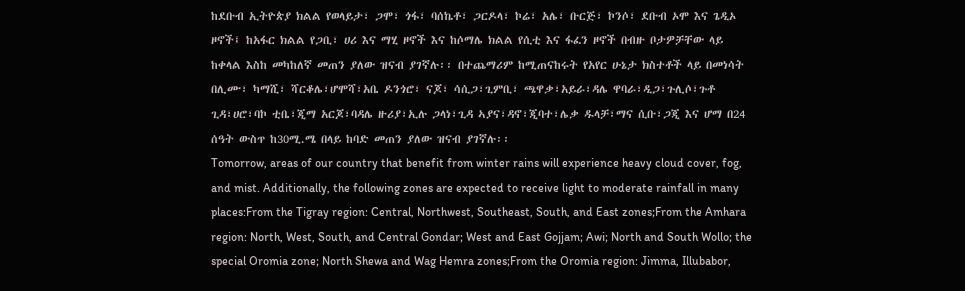ከደቡብ ኢትዮጵያ ክልል የወላይታ፣ ጋሞ፣ ጎፋ፣ ባሰኬቶ፣ ጋርዶላ፣ ኮሬ፣ አሌ፣ ቡርጅ፣ ኮንሶ፣ ደቡብ ኦሞ እና ጌዲኦ ዞኖች፤ ከአፋር ክልል የጋቢ፣ ሀሪ እና ማሂ ዞኖች እና ከሶማሌ ክልል የሲቲ እና ፋፈን ዞኖች በብዙ ቦታዎቻቸው ላይ ከቀላል እስከ መካከለኛ መጠን ያለው ዝናብ ያገኛሉ፡፡ በተጨማሪም ከሚጠናከሩት የአየር ሁኔታ ክስተቶች ላይ በመነሳት በሊሙ፣ ካማሺ፣ ሻርቆሌ፣ሆሞሻ፣አቤ ዶንጎሮ፣ ናጆ፣ ሳሲጋ፣ጊምቢ፣ ጫዋቃ፣አይራ፣ዳሌ ዋባራ፣ዲጋ፣ጉሊሶ፣ጉቶ ጊዳ፣ሀሮ፣ባኮ ቲቤ፣ጂማ አርጆ፣ባዳሌ ዙሪያ፣ኢሉ ጋላነ፣ጊዳ ኣያና፣ዳኖ፣ጂባተ፣ሌቃ ዱላቻ፣ማና ሲቡ፣ጋጂ እና ሆማ በ24 ሰዓት ውስጥ ከ30ሚ.ሜ በላይ ከባድ መጠን ያለው ዝናብ ያገኛሉ፡፡
Tomorrow, areas of our country that benefit from winter rains will experience heavy cloud cover, fog, and mist. Additionally, the following zones are expected to receive light to moderate rainfall in many places:From the Tigray region: Central, Northwest, Southeast, South, and East zones;From the Amhara region: North, West, South, and Central Gondar; West and East Gojjam; Awi; North and South Wollo; the special Oromia zone; North Shewa and Wag Hemra zones;From the Oromia region: Jimma, Illubabor,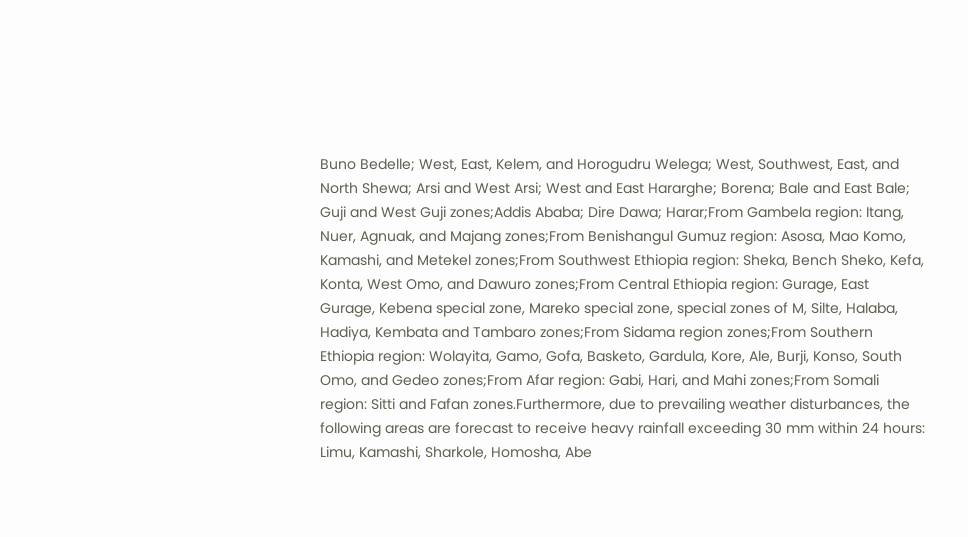Buno Bedelle; West, East, Kelem, and Horogudru Welega; West, Southwest, East, and North Shewa; Arsi and West Arsi; West and East Hararghe; Borena; Bale and East Bale; Guji and West Guji zones;Addis Ababa; Dire Dawa; Harar;From Gambela region: Itang, Nuer, Agnuak, and Majang zones;From Benishangul Gumuz region: Asosa, Mao Komo, Kamashi, and Metekel zones;From Southwest Ethiopia region: Sheka, Bench Sheko, Kefa, Konta, West Omo, and Dawuro zones;From Central Ethiopia region: Gurage, East Gurage, Kebena special zone, Mareko special zone, special zones of M, Silte, Halaba, Hadiya, Kembata and Tambaro zones;From Sidama region zones;From Southern Ethiopia region: Wolayita, Gamo, Gofa, Basketo, Gardula, Kore, Ale, Burji, Konso, South Omo, and Gedeo zones;From Afar region: Gabi, Hari, and Mahi zones;From Somali region: Sitti and Fafan zones.Furthermore, due to prevailing weather disturbances, the following areas are forecast to receive heavy rainfall exceeding 30 mm within 24 hours: Limu, Kamashi, Sharkole, Homosha, Abe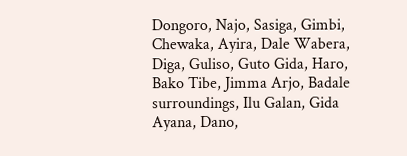Dongoro, Najo, Sasiga, Gimbi, Chewaka, Ayira, Dale Wabera, Diga, Guliso, Guto Gida, Haro, Bako Tibe, Jimma Arjo, Badale surroundings, Ilu Galan, Gida Ayana, Dano,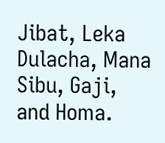Jibat, Leka Dulacha, Mana Sibu, Gaji, and Homa.